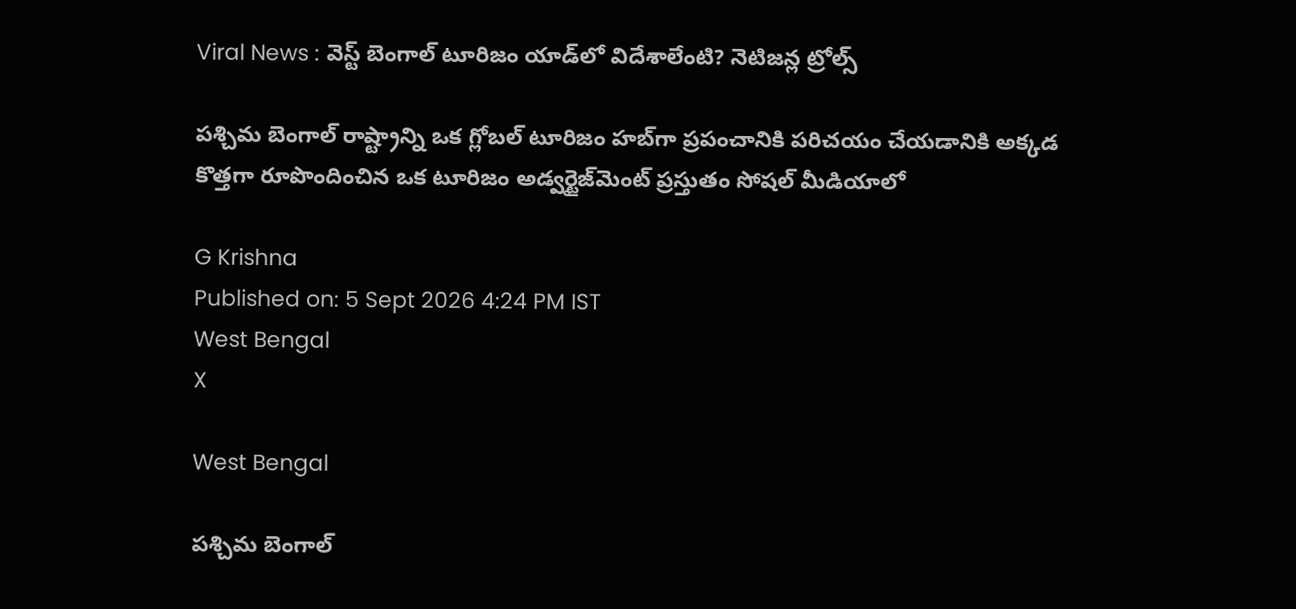Viral News : వెస్ట్ బెంగాల్ టూరిజం యాడ్‌లో విదేశాలేంటి? నెటిజన్ల ట్రోల్స్

పశ్చిమ బెంగాల్ రాష్ట్రాన్ని ఒక గ్లోబల్ టూరిజం హబ్‌గా ప్రపంచానికి పరిచయం చేయడానికి అక్కడ కొత్తగా రూపొందించిన ఒక టూరిజం అడ్వర్టైజ్‌మెంట్ ప్రస్తుతం సోషల్ మీడియాలో

G Krishna
Published on: 5 Sept 2026 4:24 PM IST
West Bengal
X

West Bengal

పశ్చిమ బెంగాల్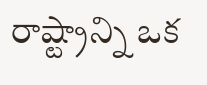రాష్ట్రాన్ని ఒక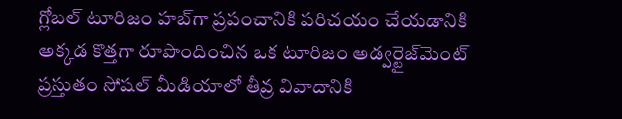గ్లోబల్ టూరిజం హబ్‌గా ప్రపంచానికి పరిచయం చేయడానికి అక్కడ కొత్తగా రూపొందించిన ఒక టూరిజం అడ్వర్టైజ్‌మెంట్ ప్రస్తుతం సోషల్ మీడియాలో తీవ్ర వివాదానికి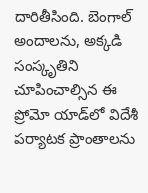దారితీసింది. బెంగాల్ అందాలను, అక్కడి సంస్కృతిని చూపించాల్సిన ఈ ప్రోమో యాడ్‌లో విదేశీ పర్యాటక ప్రాంతాలను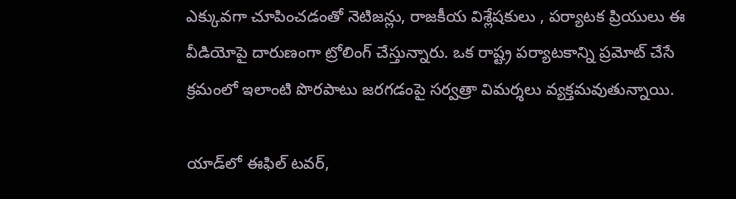ఎక్కువగా చూపించడంతో నెటిజన్లు, రాజకీయ విశ్లేషకులు , పర్యాటక ప్రియులు ఈ వీడియోపై దారుణంగా ట్రోలింగ్ చేస్తున్నారు. ఒక రాష్ట్ర పర్యాటకాన్ని ప్రమోట్ చేసే క్రమంలో ఇలాంటి పొరపాటు జరగడంపై సర్వత్రా విమర్శలు వ్యక్తమవుతున్నాయి.

యాడ్‌లో ఈఫిల్ టవర్,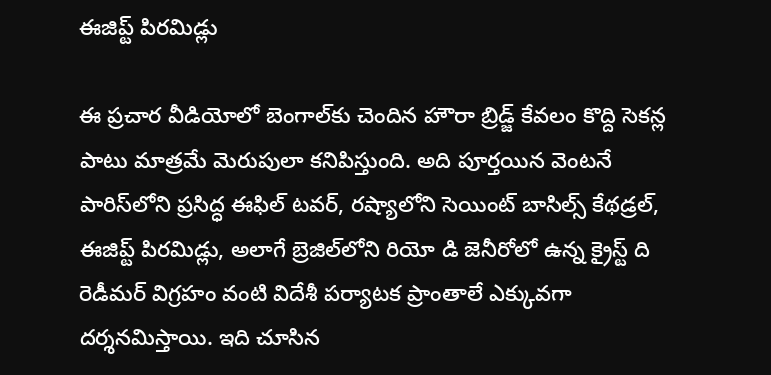ఈజిప్ట్ పిరమిడ్లు

ఈ ప్రచార వీడియోలో బెంగాల్‌కు చెందిన హౌరా బ్రిడ్జ్ కేవలం కొద్ది సెకన్ల పాటు మాత్రమే మెరుపులా కనిపిస్తుంది. అది పూర్తయిన వెంటనే పారిస్‌లోని ప్రసిద్ధ ఈఫిల్ టవర్, రష్యాలోని సెయింట్ బాసిల్స్ కేథడ్రల్, ఈజిప్ట్ పిరమిడ్లు, అలాగే బ్రెజిల్‌లోని రియో డి జెనీరోలో ఉన్న క్రైస్ట్ ది రెడీమర్ విగ్రహం వంటి విదేశీ పర్యాటక ప్రాంతాలే ఎక్కువగా దర్శనమిస్తాయి. ఇది చూసిన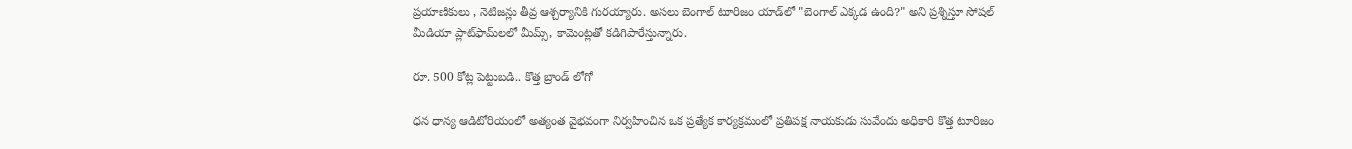ప్రయాణికులు , నెటిజన్లు తీవ్ర ఆశ్చర్యానికి గురయ్యారు. అసలు బెంగాల్ టూరిజం యాడ్‌లో "బెంగాల్ ఎక్కడ ఉంది?" అని ప్రశ్నిస్తూ సోషల్ మీడియా ప్లాట్‌ఫామ్‌లలో మీమ్స్, కామెంట్లతో కడిగిపారేస్తున్నారు.

రూ. 500 కోట్ల పెట్టుబడి.. కొత్త బ్రాండ్ లోగో

ధన ధాన్య ఆడిటోరియంలో అత్యంత వైభవంగా నిర్వహించిన ఒక ప్రత్యేక కార్యక్రమంలో ప్రతిపక్ష నాయకుడు సువేందు అధికారి కొత్త టూరిజం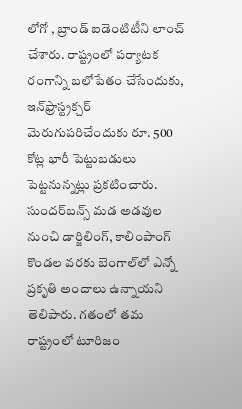లోగో , బ్రాండ్ ఐడెంటిటీని లాంచ్ చేశారు. రాష్ట్రంలో పర్యాటక రంగాన్ని బలోపేతం చేసేందుకు, ఇన్‌ఫ్రాస్ట్రక్చర్ మెరుగుపరిచేందుకు రూ. 500 కోట్ల భారీ పెట్టుబడులు పెట్టనున్నట్లు ప్రకటించారు. సుందర్‌బన్స్ మడ అడవుల నుంచి డార్జిలింగ్, కాలింపాంగ్ కొండల వరకు బెంగాల్‌లో ఎన్నో ప్రకృతి అందాలు ఉన్నాయని తెలిపారు. గతంలో తమ రాష్ట్రంలో టూరిజం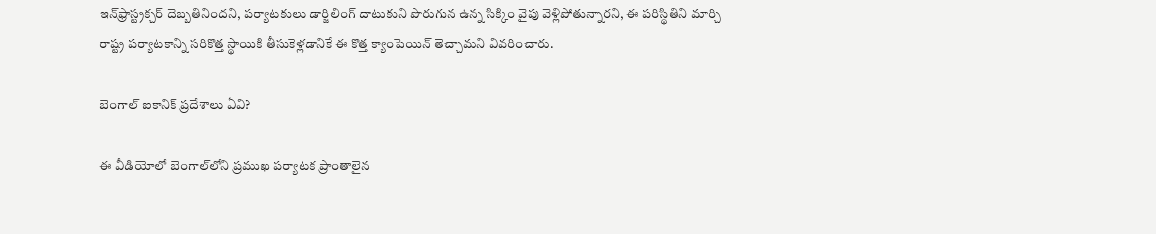ఇన్‌ఫ్రాస్ట్రక్చర్ దెబ్బతినిందని, పర్యాటకులు డార్జిలింగ్ దాటుకుని పొరుగున ఉన్న సిక్కిం వైపు వెళ్లిపోతున్నారని, ఈ పరిస్థితిని మార్చి రాష్ట్ర పర్యాటకాన్ని సరికొత్త స్థాయికి తీసుకెళ్లడానికే ఈ కొత్త క్యాంపెయిన్ తెచ్చామని వివరించారు.

బెంగాల్ ఐకానిక్ ప్రదేశాలు ఏవి?

ఈ వీడియోలో బెంగాల్‌లోని ప్రముఖ పర్యాటక ప్రాంతాలైన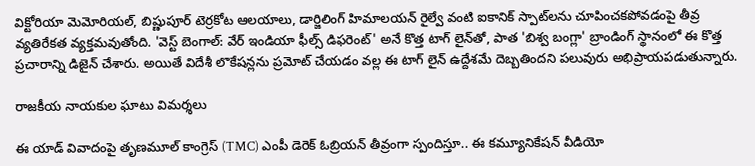విక్టోరియా మెమోరియల్, బిష్ణుపూర్ టెర్రకోట ఆలయాలు, డార్జిలింగ్ హిమాలయన్ రైల్వే వంటి ఐకానిక్ స్పాట్‌లను చూపించకపోవడంపై తీవ్ర వ్యతిరేకత వ్యక్తమవుతోంది. 'వెస్ట్ బెంగాల్: వేర్ ఇండియా ఫీల్స్ డిఫరెంట్' అనే కొత్త టాగ్ లైన్‌తో, పాత 'బిశ్వ బంగ్లా' బ్రాండింగ్ స్థానంలో ఈ కొత్త ప్రచారాన్ని డిజైన్ చేశారు. అయితే విదేశీ లొకేషన్లను ప్రమోట్ చేయడం వల్ల ఈ టాగ్ లైన్ ఉద్దేశమే దెబ్బతిందని పలువురు అభిప్రాయపడుతున్నారు.

రాజకీయ నాయకుల ఘాటు విమర్శలు

ఈ యాడ్ వివాదంపై తృణమూల్ కాంగ్రెస్ (TMC) ఎంపీ డెరెక్ ఓబ్రియన్ తీవ్రంగా స్పందిస్తూ.. ఈ కమ్యూనికేషన్ వీడియో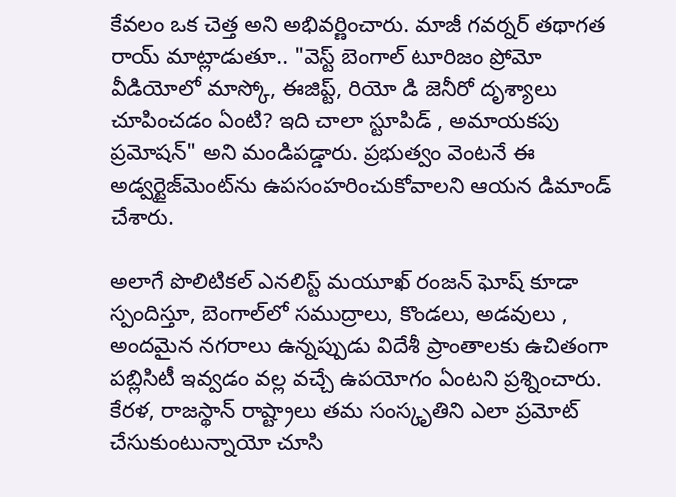కేవలం ఒక చెత్త అని అభివర్ణించారు. మాజీ గవర్నర్ తథాగత రాయ్ మాట్లాడుతూ.. "వెస్ట్ బెంగాల్ టూరిజం ప్రోమో వీడియోలో మాస్కో, ఈజిప్ట్, రియో డి జెనీరో దృశ్యాలు చూపించడం ఏంటి? ఇది చాలా స్టూపిడ్ , అమాయకపు ప్రమోషన్" అని మండిపడ్డారు. ప్రభుత్వం వెంటనే ఈ అడ్వర్టైజ్‌మెంట్‌ను ఉపసంహరించుకోవాలని ఆయన డిమాండ్ చేశారు.

అలాగే పొలిటికల్ ఎనలిస్ట్ మయూఖ్ రంజన్ ఘోష్ కూడా స్పందిస్తూ, బెంగాల్‌లో సముద్రాలు, కొండలు, అడవులు , అందమైన నగరాలు ఉన్నప్పుడు విదేశీ ప్రాంతాలకు ఉచితంగా పబ్లిసిటీ ఇవ్వడం వల్ల వచ్చే ఉపయోగం ఏంటని ప్రశ్నించారు. కేరళ, రాజస్థాన్ రాష్ట్రాలు తమ సంస్కృతిని ఎలా ప్రమోట్ చేసుకుంటున్నాయో చూసి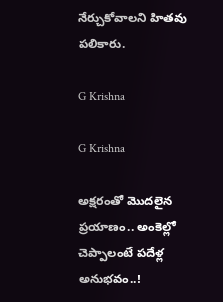నేర్చుకోవాలని హితవు పలికారు.

G Krishna

G Krishna

అక్షరంతో మొదలైన ప్రయాణం.. అంకెల్లో చెప్పాలంటే పదేళ్ల అనుభవం..!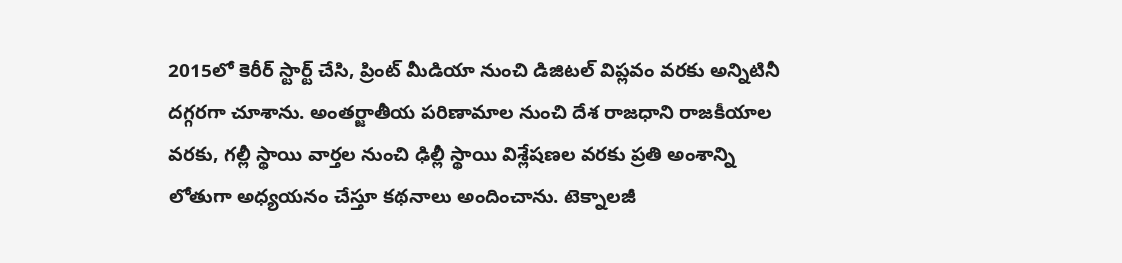2015లో కెరీర్ స్టార్ట్ చేసి, ప్రింట్ మీడియా నుంచి డిజిటల్ విప్లవం వరకు అన్నిటినీ దగ్గరగా చూశాను. అంతర్జాతీయ పరిణామాల నుంచి దేశ రాజధాని రాజకీయాల వరకు, గల్లీ స్థాయి వార్తల నుంచి ఢిల్లీ స్థాయి విశ్లేషణల వరకు ప్రతి అంశాన్ని లోతుగా అధ్యయనం చేస్తూ కథనాలు అందించాను. టెక్నాలజీ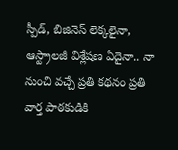స్పీడ్, బిజినెస్ లెక్కలైనా, ఆస్ట్రాలజీ విశ్లేషణ ఏదైనా.. నా నుంచి వచ్చే ప్రతి కథనం ప్రతి వార్త పాఠకుడికి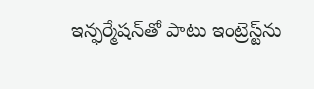ఇన్ఫర్మేషన్‌తో పాటు ఇంట్రెస్ట్‌ను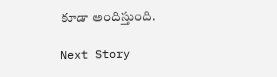కూడా అందిస్తుంది.

Next Story